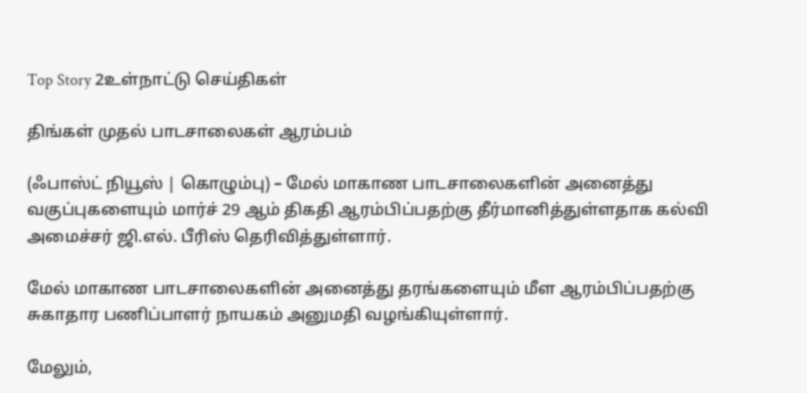Top Story 2உள்நாட்டு செய்திகள்

திங்கள் முதல் பாடசாலைகள் ஆரம்பம்

(ஃபாஸ்ட் நியூஸ் | கொழும்பு) – மேல் மாகாண பாடசாலைகளின் அனைத்து வகுப்புகளையும் மார்ச் 29 ஆம் திகதி ஆரம்பிப்பதற்கு தீர்மானித்துள்ளதாக கல்வி அமைச்சர் ஜி.எல். பீரிஸ் தெரிவித்துள்ளார்.

மேல் மாகாண பாடசாலைகளின் அனைத்து தரங்களையும் மீள ஆரம்பிப்பதற்கு சுகாதார பணிப்பாளர் நாயகம் அனுமதி வழங்கியுள்ளார்.

மேலும்,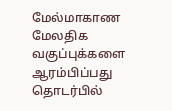மேல்மாகாண மேலதிக வகுப்புக்களை ஆரம்பிப்பது தொடர்பில்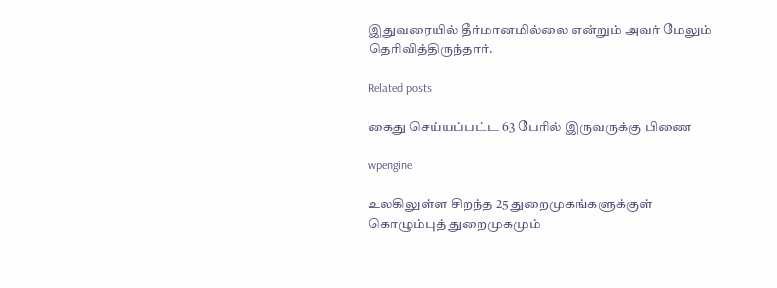இதுவரையில் தீர்மானமில்லை என்றும் அவர் மேலும் தெரிவித்திருந்தார்.

Related posts

கைது செய்யப்பட்ட 63 பேரில் இருவருக்கு பிணை

wpengine

உலகிலுள்ள சிறந்த 25 துறைமுகங்களுக்குள் கொழும்புத் துறைமுகமும்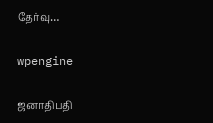தேர்வு…

wpengine

ஜனாதிபதி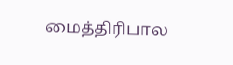மைத்திரிபால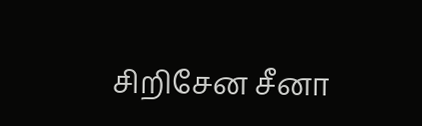சிறிசேன சீனா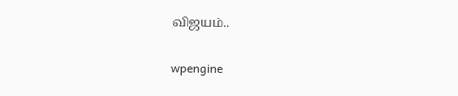விஜயம்..

wpengine